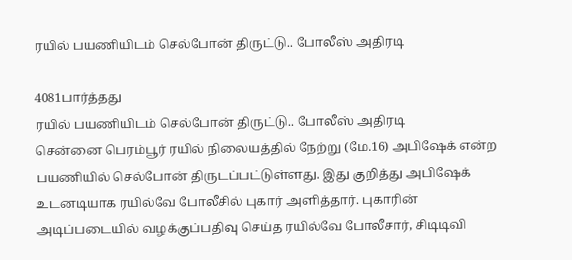ரயில் பயணியிடம் செல்போன் திருட்டு.. போலீஸ் அதிரடி

4081பார்த்தது
ரயில் பயணியிடம் செல்போன் திருட்டு.. போலீஸ் அதிரடி
சென்னை பெரம்பூர் ரயில் நிலையத்தில் நேற்று (மே.16) அபிஷேக் என்ற பயணியில் செல்போன் திருடப்பட்டுள்ளது. இது குறித்து அபிஷேக் உடனடியாக ரயில்வே போலீசில் புகார் அளித்தார். புகாரின் அடிப்படையில் வழக்குப்பதிவு செய்த ரயில்வே போலீசார், சிடிடிவி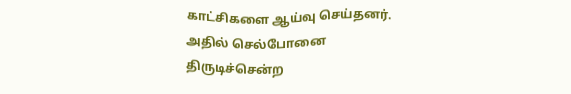காட்சிகளை ஆய்வு செய்தனர். அதில் செல்போனை திருடிச்சென்ற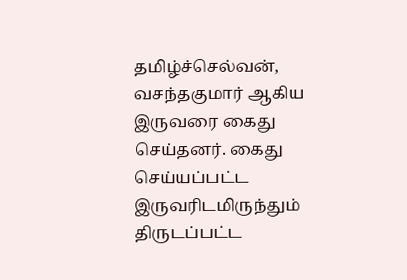தமிழ்ச்செல்வன், வசந்தகுமார் ஆகிய இருவரை கைது செய்தனர். கைது செய்யப்பட்ட இருவரிடமிருந்தும் திருடப்பட்ட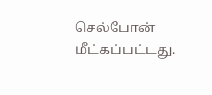செல்போன் மீட்கப்பட்டது.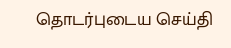தொடர்புடைய செய்தி